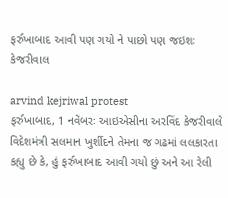ફર્રુખાબાદ આવી પણ ગયો ને પાછો પણ જઇશઃ કેજરીવાલ

arvind kejriwal protest
ફર્રુખાબાદ, 1 નવેંબરઃ આઇએસીના અરવિંદ કેજરીવાલે વિદેશમંત્રી સલમાન ખુર્શીદને તેમના જ ગઢમાં લલકારતા કહ્યુ છે કે, હું ફર્રુખાબાદ આવી ગયો છું અને આ રેલી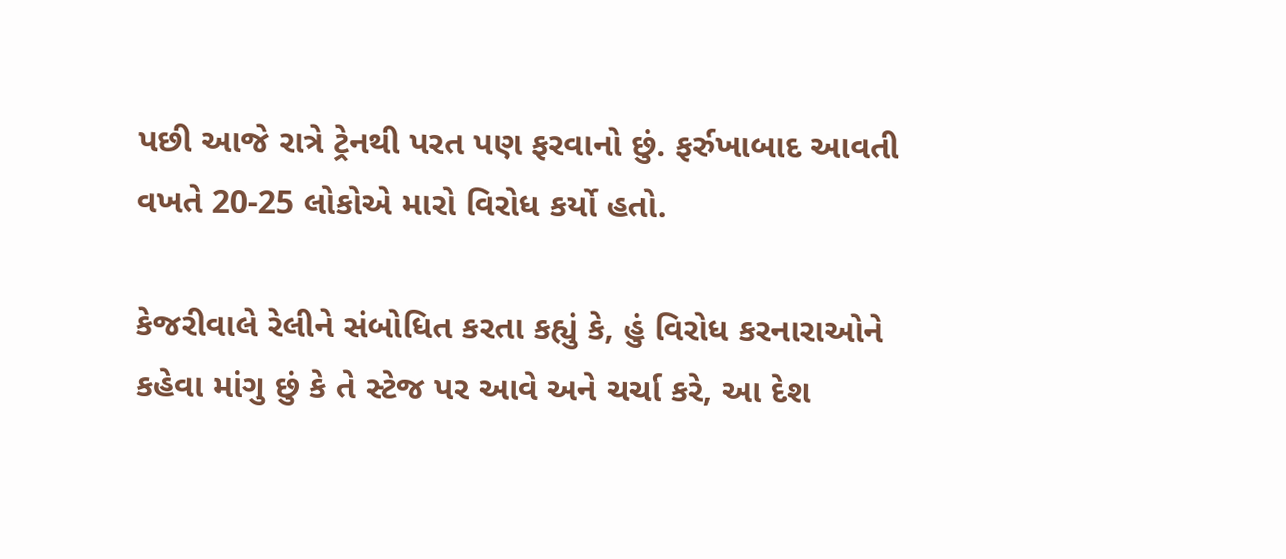પછી આજે રાત્રે ટ્રેનથી પરત પણ ફરવાનો છું. ફર્રુખાબાદ આવતી વખતે 20-25 લોકોએ મારો વિરોધ કર્યો હતો.

કેજરીવાલે રેલીને સંબોધિત કરતા કહ્યું કે, હું વિરોધ કરનારાઓને કહેવા માંગુ છું કે તે સ્ટેજ પર આવે અને ચર્ચા કરે, આ દેશ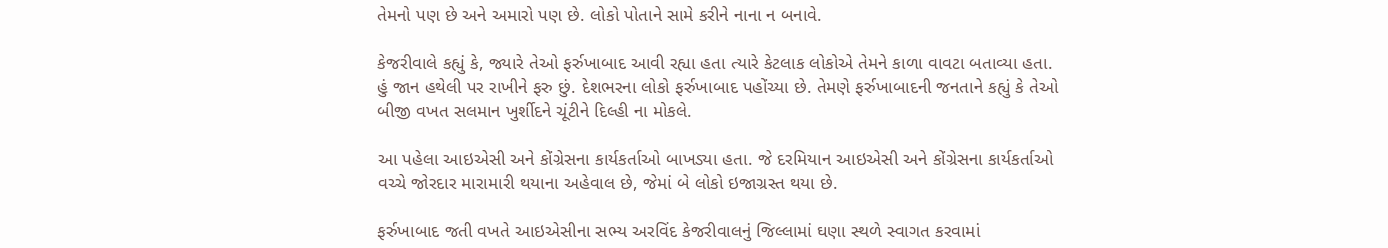તેમનો પણ છે અને અમારો પણ છે. લોકો પોતાને સામે કરીને નાના ન બનાવે.

કેજરીવાલે કહ્યું કે, જ્યારે તેઓ ફર્રુખાબાદ આવી રહ્યા હતા ત્યારે કેટલાક લોકોએ તેમને કાળા વાવટા બતાવ્યા હતા. હું જાન હથેલી પર રાખીને ફરુ છું. દેશભરના લોકો ફર્રુખાબાદ પહોંચ્યા છે. તેમણે ફર્રુખાબાદની જનતાને કહ્યું કે તેઓ બીજી વખત સલમાન ખુર્શીદને ચૂંટીને દિલ્હી ના મોકલે.

આ પહેલા આઇએસી અને કોંગ્રેસના કાર્યકર્તાઓ બાખડ્યા હતા. જે દરમિયાન આઇએસી અને કોંગ્રેસના કાર્યકર્તાઓ વચ્ચે જોરદાર મારામારી થયાના અહેવાલ છે, જેમાં બે લોકો ઇજાગ્રસ્ત થયા છે.

ફર્રુખાબાદ જતી વખતે આઇએસીના સભ્ય અરવિંદ કેજરીવાલનું જિલ્લામાં ઘણા સ્થળે સ્વાગત કરવામાં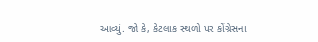આવ્યું. જો કે, કેટલાક સ્થળો પર કોંગ્રેસના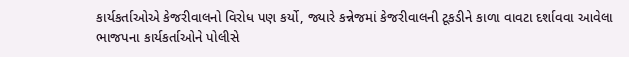કાર્યકર્તાઓએ કેજરીવાલનો વિરોધ પણ કર્યો, જ્યારે કન્નેજમાં કેજરીવાલની ટૂકડીને કાળા વાવટા દર્શાવવા આવેલા ભાજપના કાર્યકર્તાઓને પોલીસે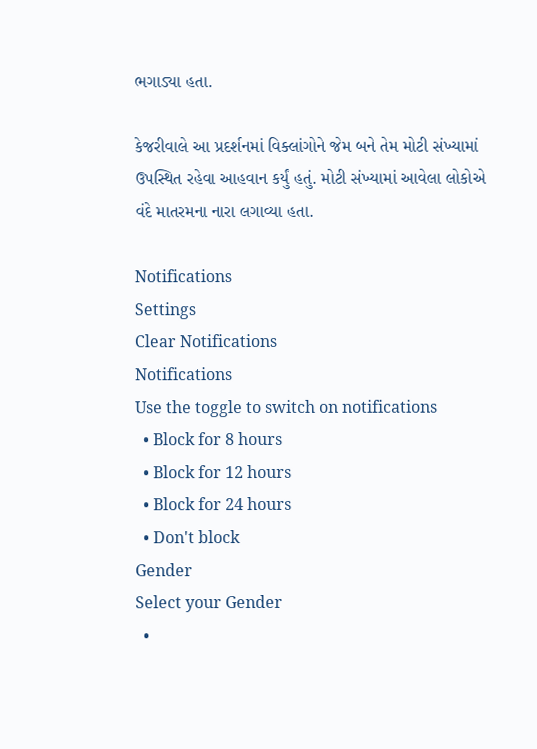ભગાડ્યા હતા.

કેજરીવાલે આ પ્રદર્શનમાં વિક્લાંગોને જેમ બને તેમ મોટી સંખ્યામાં ઉપસ્થિત રહેવા આહવાન કર્યું હતું. મોટી સંખ્યામાં આવેલા લોકોએ વંદે માતરમના નારા લગાવ્યા હતા.

Notifications
Settings
Clear Notifications
Notifications
Use the toggle to switch on notifications
  • Block for 8 hours
  • Block for 12 hours
  • Block for 24 hours
  • Don't block
Gender
Select your Gender
  •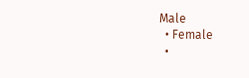Male
  • Female
  •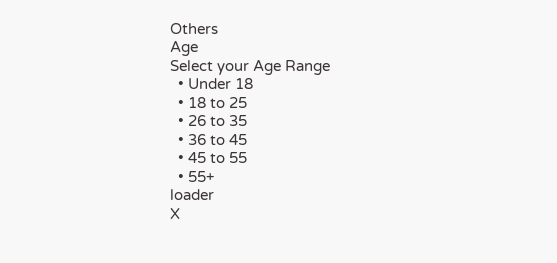Others
Age
Select your Age Range
  • Under 18
  • 18 to 25
  • 26 to 35
  • 36 to 45
  • 45 to 55
  • 55+
loader
X